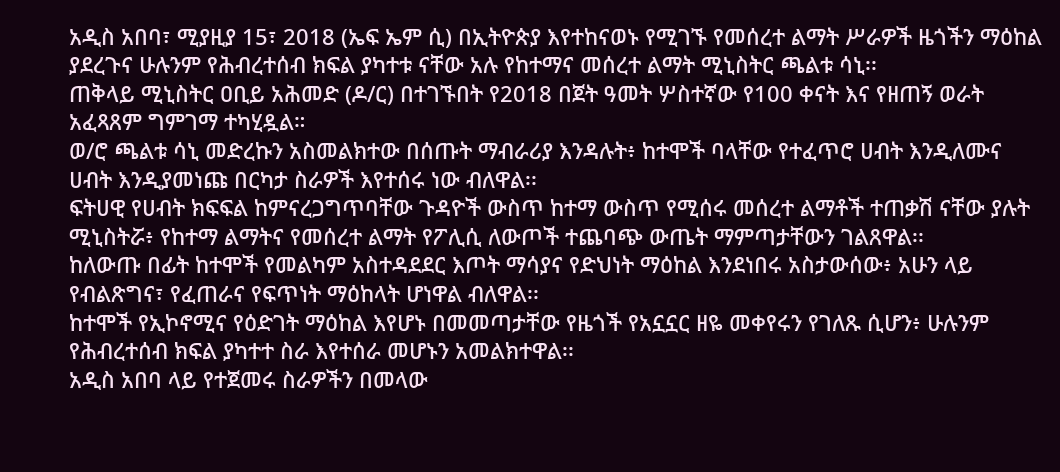አዲስ አበባ፣ ሚያዚያ 15፣ 2018 (ኤፍ ኤም ሲ) በኢትዮጵያ እየተከናወኑ የሚገኙ የመሰረተ ልማት ሥራዎች ዜጎችን ማዕከል ያደረጉና ሁሉንም የሕብረተሰብ ክፍል ያካተቱ ናቸው አሉ የከተማና መሰረተ ልማት ሚኒስትር ጫልቱ ሳኒ፡፡
ጠቅላይ ሚኒስትር ዐቢይ አሕመድ (ዶ/ር) በተገኙበት የ2018 በጀት ዓመት ሦስተኛው የ100 ቀናት እና የዘጠኝ ወራት አፈጻጸም ግምገማ ተካሂዷል።
ወ/ሮ ጫልቱ ሳኒ መድረኩን አስመልክተው በሰጡት ማብራሪያ እንዳሉት፥ ከተሞች ባላቸው የተፈጥሮ ሀብት እንዲለሙና ሀብት እንዲያመነጩ በርካታ ስራዎች እየተሰሩ ነው ብለዋል፡፡
ፍትሀዊ የሀብት ክፍፍል ከምናረጋግጥባቸው ጉዳዮች ውስጥ ከተማ ውስጥ የሚሰሩ መሰረተ ልማቶች ተጠቃሽ ናቸው ያሉት ሚኒስትሯ፥ የከተማ ልማትና የመሰረተ ልማት የፖሊሲ ለውጦች ተጨባጭ ውጤት ማምጣታቸውን ገልጸዋል፡፡
ከለውጡ በፊት ከተሞች የመልካም አስተዳደደር እጦት ማሳያና የድህነት ማዕከል እንደነበሩ አስታውሰው፥ አሁን ላይ የብልጽግና፣ የፈጠራና የፍጥነት ማዕከላት ሆነዋል ብለዋል፡፡
ከተሞች የኢኮኖሚና የዕድገት ማዕከል እየሆኑ በመመጣታቸው የዜጎች የአኗኗር ዘዬ መቀየሩን የገለጹ ሲሆን፥ ሁሉንም የሕብረተሰብ ክፍል ያካተተ ስራ እየተሰራ መሆኑን አመልክተዋል፡፡
አዲስ አበባ ላይ የተጀመሩ ስራዎችን በመላው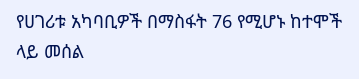የሀገሪቱ አካባቢዎች በማስፋት 76 የሚሆኑ ከተሞች ላይ መሰል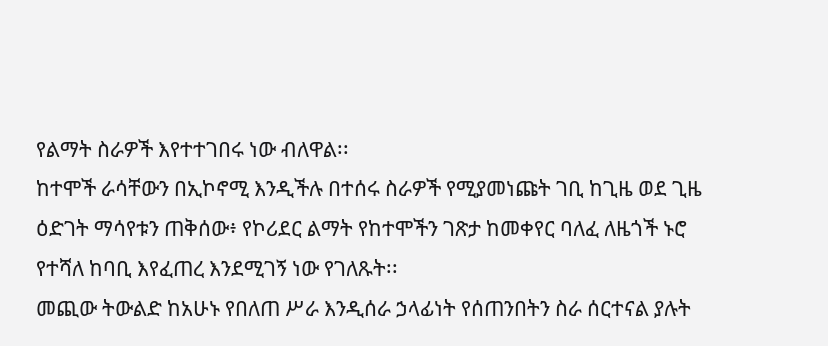የልማት ስራዎች እየተተገበሩ ነው ብለዋል፡፡
ከተሞች ራሳቸውን በኢኮኖሚ እንዲችሉ በተሰሩ ስራዎች የሚያመነጩት ገቢ ከጊዜ ወደ ጊዜ ዕድገት ማሳየቱን ጠቅሰው፥ የኮሪደር ልማት የከተሞችን ገጽታ ከመቀየር ባለፈ ለዜጎች ኑሮ የተሻለ ከባቢ እየፈጠረ እንደሚገኝ ነው የገለጹት፡፡
መጪው ትውልድ ከአሁኑ የበለጠ ሥራ እንዲሰራ ኃላፊነት የሰጠንበትን ስራ ሰርተናል ያሉት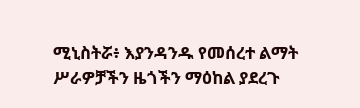ሚኒስትሯ፥ እያንዳንዱ የመሰረተ ልማት ሥራዎቻችን ዜጎችን ማዕከል ያደረጉ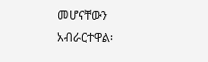መሆናቸውን አብራርተዋል፡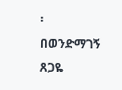፡
በወንድማገኝ ጸጋዬ